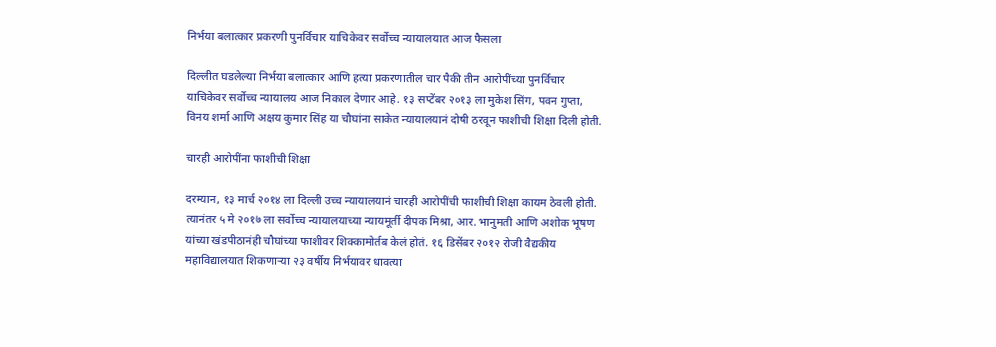निर्भया बलात्कार प्रकरणी पुनर्विचार याचिकेवर सर्वोच्च न्यायालयात आज फैसला

दिल्लीत घडलेल्या निर्भया बलात्कार आणि हत्या प्रकरणातील चार पैकी तीन आरोपींच्या पुनर्विचार याचिकेवर सर्वोच्च न्यायालय आज निकाल देणार आहे. १३ सप्टेंबर २०१३ ला मुकेश सिंग, पवन गुप्ता, विनय शर्मा आणि अक्षय कुमार सिंह या चौघांना साकेत न्यायालयानं दोषी ठरवून फाशीची शिक्षा दिली होती.

चारही आरोपींना फाशीची शिक्षा

दरम्यान, १३ मार्च २०१४ ला दिल्ली उच्च न्यायालयानं चारही आरोपींची फाशीची शिक्षा कायम ठेवली होती. त्यानंतर ५ मे २०१७ ला सर्वोच्च न्यायालयाच्या न्यायमूर्ती दीपक मिश्रा, आर. भानुमती आणि अशोक भूषण यांच्या खंडपीठानंही चौघांच्या फाशीवर शिक्कामोर्तब केलं होतं. १६ डिसेंबर २०१२ रोजी वैद्यकीय महाविद्यालयात शिकणाऱ्या २३ वर्षीय निर्भयावर धावत्या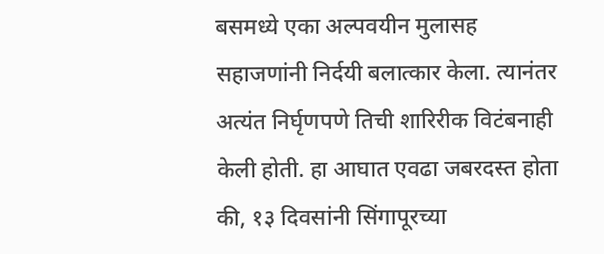बसमध्ये एका अल्पवयीन मुलासह सहाजणांनी निर्दयी बलात्कार केला. त्यानंतर अत्यंत निर्घृणपणे तिची शारिरीक विटंबनाही केली होती. हा आघात एवढा जबरदस्त होता की, १३ दिवसांनी सिंगापूरच्या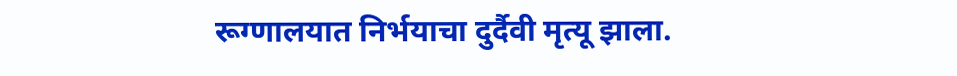रूग्णालयात निर्भयाचा दुर्दैवी मृत्यू झाला.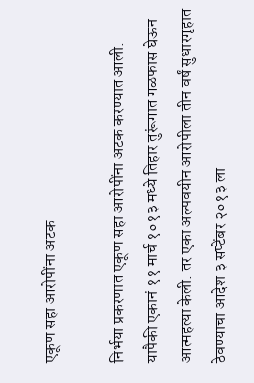एकूण सहा आरोपींना अटक

निर्भया प्रकरणात एकूण सहा आरोपींना अटक करण्यात आली. यापैकी एकानं ११ मार्च १०१३ मध्ये तिहार तुरूंगात गळफास घेऊन आत्महत्या केली. तर एका अल्पवयीन आरोपीला तीन वर्षं सुधारगृहात ठेवण्याचा आदेश ३ सप्टेंबर २०१३ ला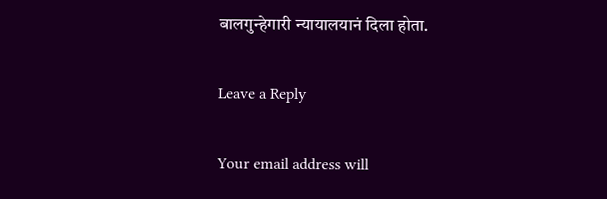बालगुन्हेगारी न्यायालयानं दिला होता.

Leave a Reply

Your email address will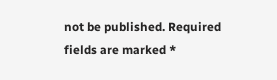not be published. Required fields are marked *